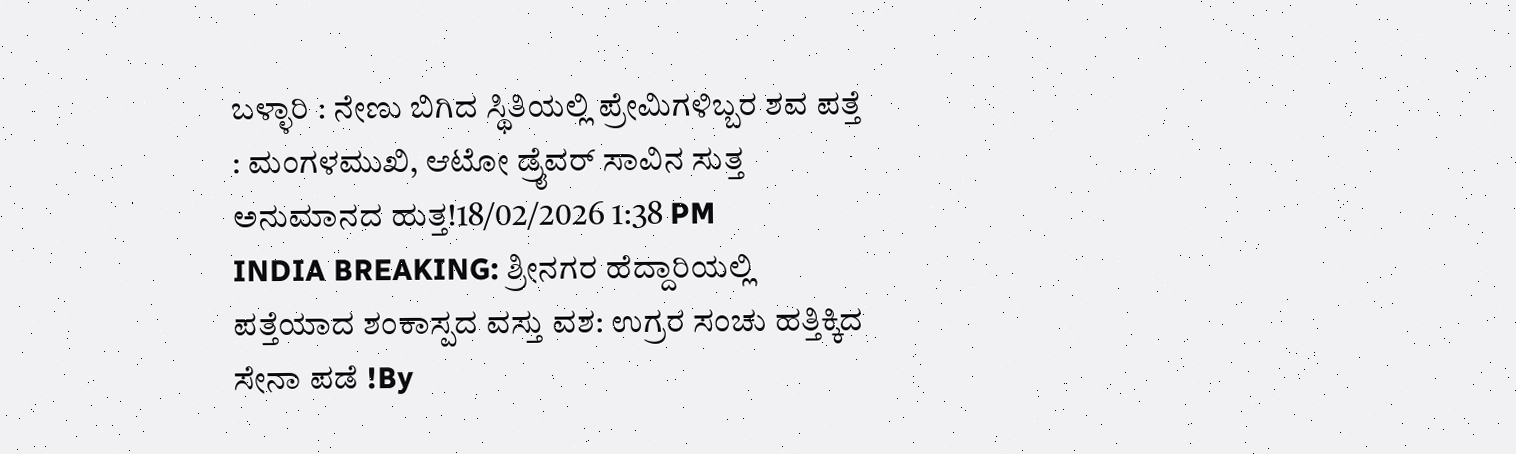ಬಳ್ಳಾರಿ : ನೇಣು ಬಿಗಿದ ಸ್ಥಿತಿಯಲ್ಲಿ ಪ್ರೇಮಿಗಳಿಬ್ಬರ ಶವ ಪತ್ತೆ : ಮಂಗಳಮುಖಿ, ಆಟೋ ಡ್ರೈವರ್ ಸಾವಿನ ಸುತ್ತ ಅನುಮಾನದ ಹುತ್ತ!18/02/2026 1:38 PM
INDIA BREAKING: ಶ್ರೀನಗರ ಹೆದ್ದಾರಿಯಲ್ಲಿ ಪತ್ತೆಯಾದ ಶಂಕಾಸ್ಪದ ವಸ್ತು ವಶ: ಉಗ್ರರ ಸಂಚು ಹತ್ತಿಕ್ಕಿದ ಸೇನಾ ಪಡೆ !By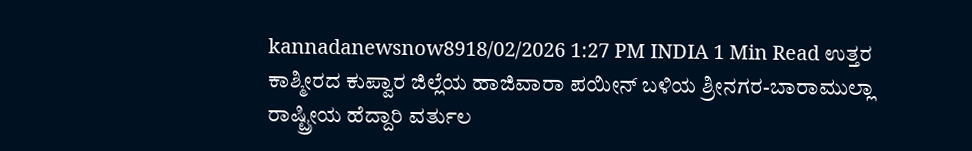kannadanewsnow8918/02/2026 1:27 PM INDIA 1 Min Read ಉತ್ತರ ಕಾಶ್ಮೀರದ ಕುಪ್ವಾರ ಜಿಲ್ಲೆಯ ಹಾಜಿವಾರಾ ಪಯೀನ್ ಬಳಿಯ ಶ್ರೀನಗರ-ಬಾರಾಮುಲ್ಲಾ ರಾಷ್ಟ್ರೀಯ ಹೆದ್ದಾರಿ ವರ್ತುಲ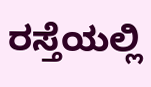ರಸ್ತೆಯಲ್ಲಿ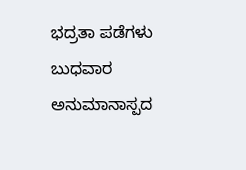ಭದ್ರತಾ ಪಡೆಗಳು ಬುಧವಾರ ಅನುಮಾನಾಸ್ಪದ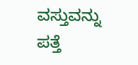ವಸ್ತುವನ್ನು ಪತ್ತೆ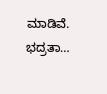ಮಾಡಿವೆ. ಭದ್ರತಾ…